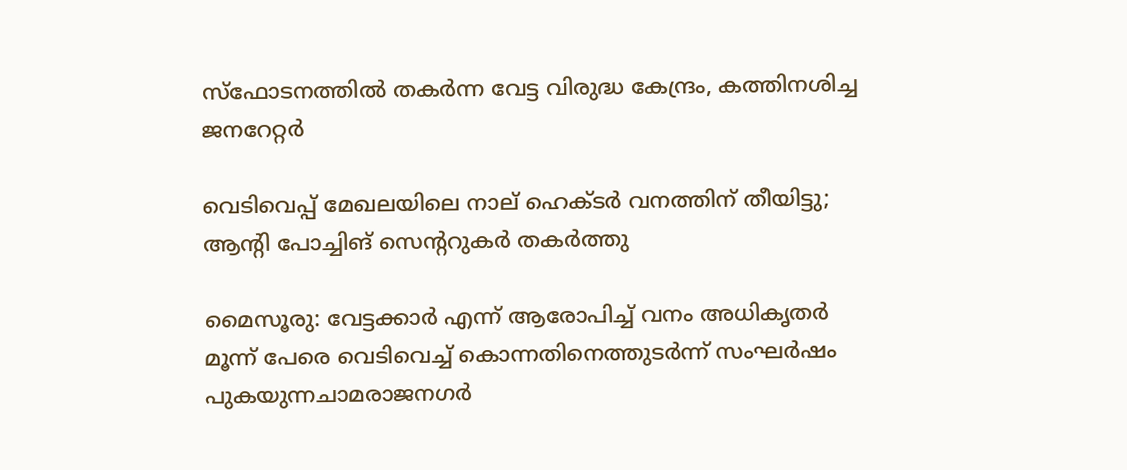സ്ഫോടനത്തിൽ തകർന്ന വേട്ട വിരുദ്ധ കേന്ദ്രം, കത്തിനശിച്ച ജനറേറ്റർ

വെടിവെപ്പ് മേഖലയിലെ നാല് ഹെക്ടർ വനത്തിന് തീയിട്ടു; ആന്റി പോച്ചിങ് സെന്ററുകർ തകർത്തു

മൈസൂരു: വേട്ടക്കാർ എന്ന് ആരോപിച്ച് വനം അധികൃതർ മൂന്ന് പേരെ വെടിവെച്ച് കൊന്നതിനെത്തുടർന്ന് സംഘർഷം പുകയുന്നചാമരാജനഗർ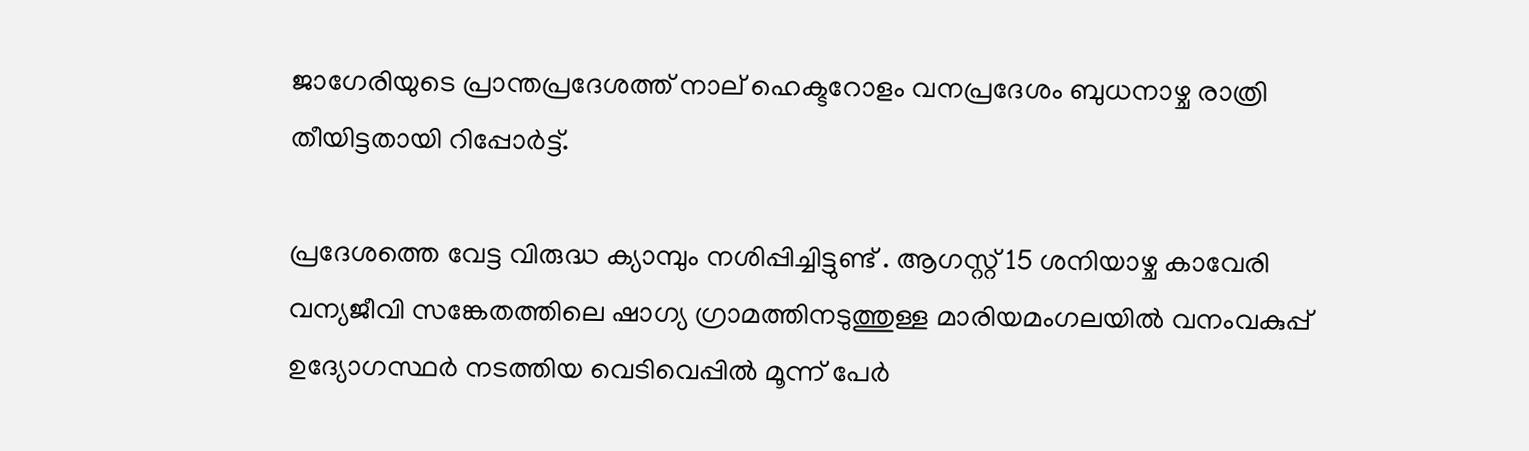ജാഗേരിയുടെ പ്രാന്തപ്രദേശത്ത് നാല് ഹെക്ടറോളം വനപ്രദേശം ബുധനാഴ്ച രാത്രി തീയിട്ടതായി റിപ്പോർട്ട്.

പ്രദേശത്തെ വേട്ട വിരുദ്ധ ക്യാമ്പും നശിപ്പിച്ചിട്ടുണ്ട് . ആഗസ്റ്റ് 15 ശനിയാഴ്ച കാവേരി വന്യജീവി സങ്കേതത്തിലെ ഷാഗ്യ ഗ്രാമത്തിനടുത്തുള്ള മാരിയമംഗലയിൽ വനംവകുപ്പ് ഉദ്യോഗസ്ഥർ നടത്തിയ വെടിവെപ്പിൽ മൂന്ന് പേർ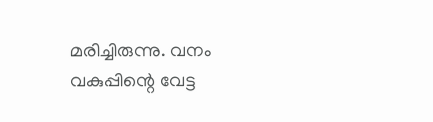മരിച്ചിരുന്നു. വനം വകുപ്പിന്റെ വേട്ട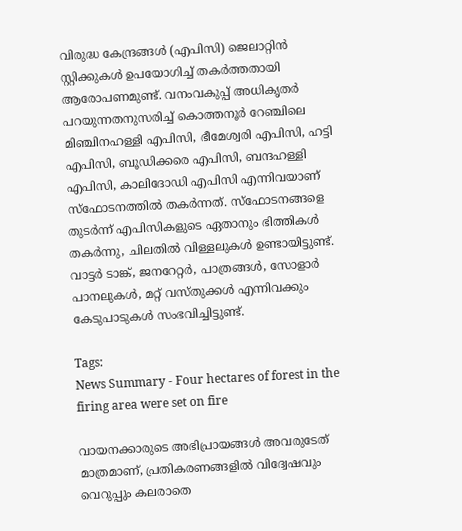വിരുദ്ധ കേന്ദ്രങ്ങൾ (എപിസി) ജെലാറ്റിൻ സ്റ്റിക്കുകൾ ഉപയോഗിച്ച് തകർത്തതായി ആരോപണമുണ്ട്. വനംവകുപ്പ് അധികൃതർ പറയുന്നതനുസരിച്ച് കൊത്തനൂർ റേഞ്ചിലെ മിഞ്ചിനഹള്ളി എപിസി, ഭീമേശ്വരി എപിസി, ഹട്ടി എപിസി, ബൂഡിക്കരെ എപിസി, ബന്ദഹള്ളി എപിസി, കാലിദോഡി എപിസി എന്നിവയാണ് സ്ഫോടനത്തിൽ തകർന്നത്. സ്ഫോടനങ്ങളെ തുടർന്ന് എപിസികളുടെ ഏതാനും ഭിത്തികൾ തകർന്നു, ചിലതിൽ വിള്ളലുകൾ ഉണ്ടായിട്ടുണ്ട്. വാട്ടർ ടാങ്ക്, ജനറേറ്റർ, പാത്രങ്ങൾ, സോളാർ പാനലുകൾ, മറ്റ് വസ്തുക്കൾ എന്നിവക്കും കേടുപാടുകൾ സംഭവിച്ചിട്ടുണ്ട്.

Tags:
News Summary - Four hectares of forest in the firing area were set on fire

വായനക്കാരുടെ അഭിപ്രായങ്ങള്‍ അവരുടേത് മാത്രമാണ്, പ്രതികരണങ്ങളിൽ വിദ്വേഷവും വെറുപ്പും കലരാതെ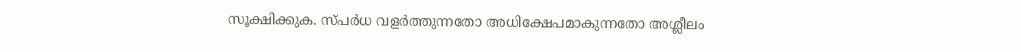സൂക്ഷിക്കുക. സ്പർധ വളർത്തുന്നതോ അധിക്ഷേപമാകുന്നതോ അശ്ലീലം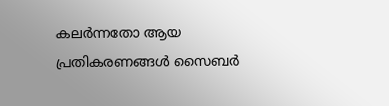കലർന്നതോ ആയ പ്രതികരണങ്ങൾ സൈബർ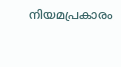നിയമപ്രകാരം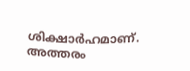ശിക്ഷാർഹമാണ്. അത്തരം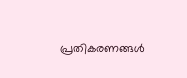പ്രതികരണങ്ങൾ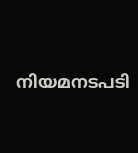നിയമനടപടി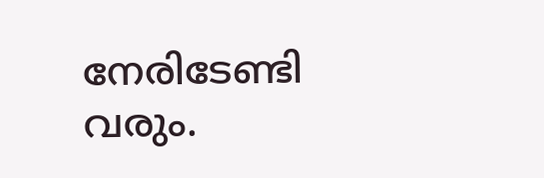നേരിടേണ്ടി വരും.